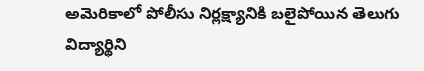అమెరికాలో పోలీసు నిర్లక్ష్యానికి బలైపోయిన తెలుగు విద్యార్థిని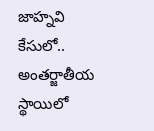జాహ్నవి కేసులో.. అంతర్జాతీయ స్థాయిలో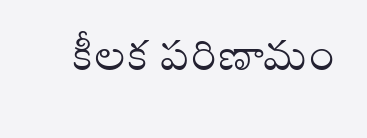కీలక పరిణామం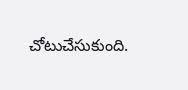చోటుచేసుకుంది.